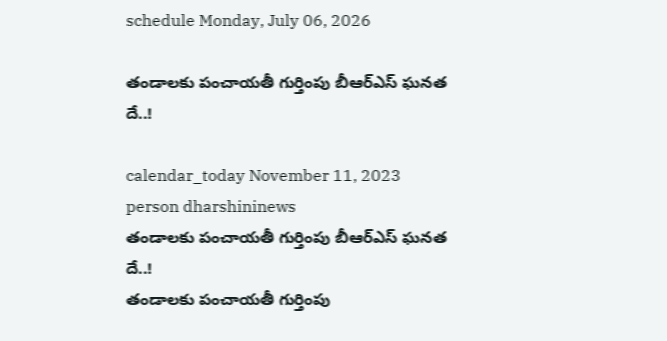schedule Monday, July 06, 2026

తండాలకు పంచాయతీ గుర్తింపు బీఆర్ఎస్ ఘనత దే..!

calendar_today November 11, 2023
person dharshininews
తండాలకు పంచాయతీ గుర్తింపు బీఆర్ఎస్ ఘనత దే..!
తండాలకు పంచాయతీ గుర్తింపు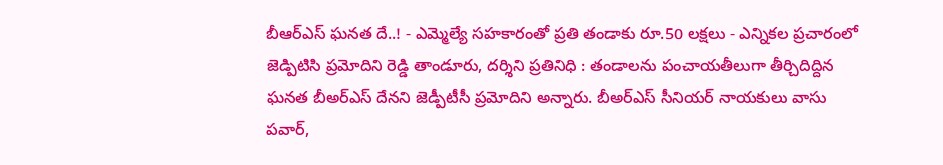బీఆర్ఎస్ ఘనత దే..! - ఎమ్మెల్యే సహకారంతో ప్రతి తండాకు రూ.50 లక్షలు - ఎన్నికల ప్రచారంలో జెడ్పిటిసి ప్రమోదిని రెడ్డి తాండూరు, దర్శిని ప్రతినిధి : తండాలను పంచాయతీలుగా తీర్చిదిద్దిన ఘనత బీఅర్ఎస్ దేనని జెడ్పీటీసీ ప్రమోదిని అన్నారు. బీఅర్ఎస్ సీనియర్ నాయకులు వాసు పవార్,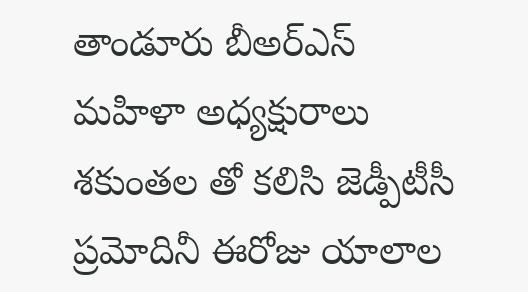తాండూరు బీఅర్ఎస్ మహిళా అధ్యక్షురాలు శకుంతల తో కలిసి జెడ్పీటీసీ ప్రమోదినీ ఈరోజు యాలాల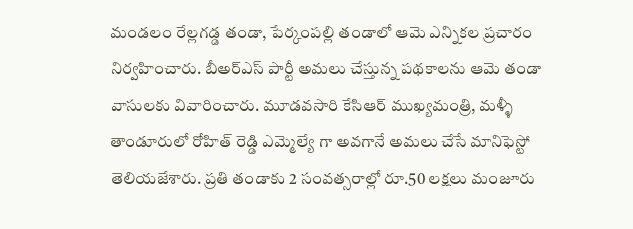మండలం రేల్లగడ్డ తండా, పేర్కంపల్లి తండాలో ఆమె ఎన్నికల ప్రచారం నిర్వహించారు. బీఅర్ఎస్ పార్టీ అమలు చేస్తున్న పథకాలను ఆమె తండా వాసులకు వివారించారు. మూడవసారి కేసిఆర్ ముఖ్యమంత్రి, మళ్ళీ తాండూరులో రోహిత్ రెడ్డి ఎమ్మెల్యే గా అవగానే అమలు చేసే మానిఫెస్టో తెలియజేశారు. ప్రతి తండాకు 2 సంవత్సరాల్లో రూ.50 లక్షలు మంజూరు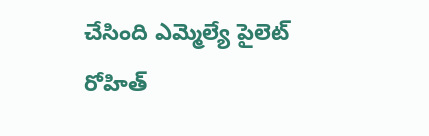చేసింది ఎమ్మెల్యే పైలెట్ రోహిత్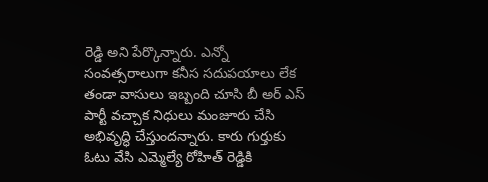రెడ్డి అని పేర్కొన్నారు. ఎన్నో సంవత్సరాలుగా కనీస సదుపయాలు లేక తండా వాసులు ఇబ్బంది చూసి బీ అర్ ఎస్ పార్టీ వచ్చాక నిధులు మంజూరు చేసి అభివృద్ధి చేస్తుందన్నారు. కారు గుర్తుకు ఓటు వేసి ఎమ్మెల్యే రోహిత్ రెడ్డికి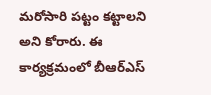మరోసారి పట్టం కట్టాలని అని కోరారు. ఈ కార్యక్రమంలో బీఆర్ఎస్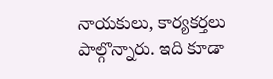నాయకులు, కార్యకర్తలు పాల్గొన్నారు. ఇది కూడా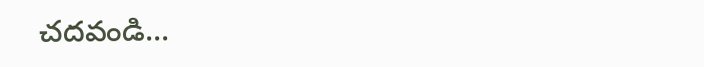చదవండి...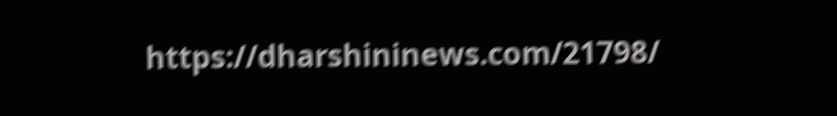https://dharshininews.com/21798/